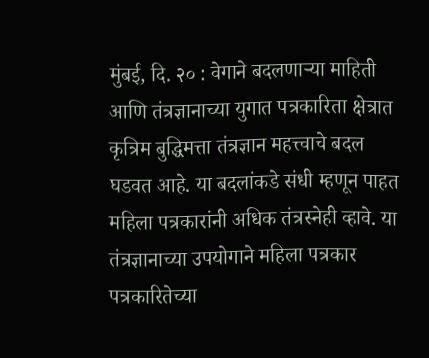मुंबई, दि. २० : वेगाने बदलणाऱ्या माहिती आणि तंत्रज्ञानाच्या युगात पत्रकारिता क्षेत्रात कृत्रिम बुद्धिमत्ता तंत्रज्ञान महत्त्वाचे बदल घडवत आहे. या बदलांकडे संधी म्हणून पाहत महिला पत्रकारांनी अधिक तंत्रस्नेही व्हावे. या तंत्रज्ञानाच्या उपयोगाने महिला पत्रकार पत्रकारितेच्या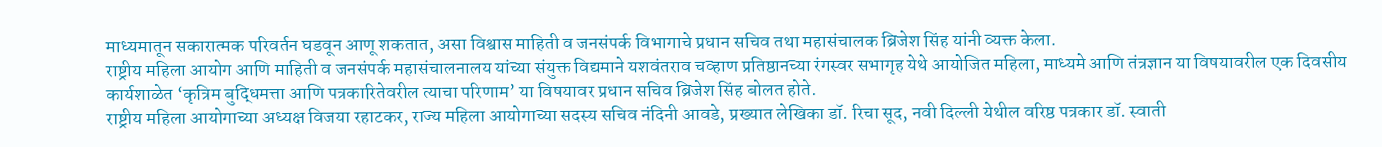माध्यमातून सकारात्मक परिवर्तन घडवून आणू शकतात, असा विश्वास माहिती व जनसंपर्क विभागाचे प्रधान सचिव तथा महासंचालक ब्रिजेश सिंह यांनी व्यक्त केला.
राष्ट्रीय महिला आयोग आणि माहिती व जनसंपर्क महासंचालनालय यांच्या संयुक्त विद्यमाने यशवंतराव चव्हाण प्रतिष्ठानच्या रंगस्वर सभागृह येथे आयोजित महिला, माध्यमे आणि तंत्रज्ञान या विषयावरील एक दिवसीय कार्यशाळेत ‘कृत्रिम बुद्धिमत्ता आणि पत्रकारितेवरील त्याचा परिणाम’ या विषयावर प्रधान सचिव ब्रिजेश सिंह बोलत होते.
राष्ट्रीय महिला आयोगाच्या अध्यक्ष विजया रहाटकर, राज्य महिला आयोगाच्या सदस्य सचिव नंदिनी आवडे, प्रख्यात लेखिका डॉ. रिचा सूद, नवी दिल्ली येथील वरिष्ठ पत्रकार डॉ. स्वाती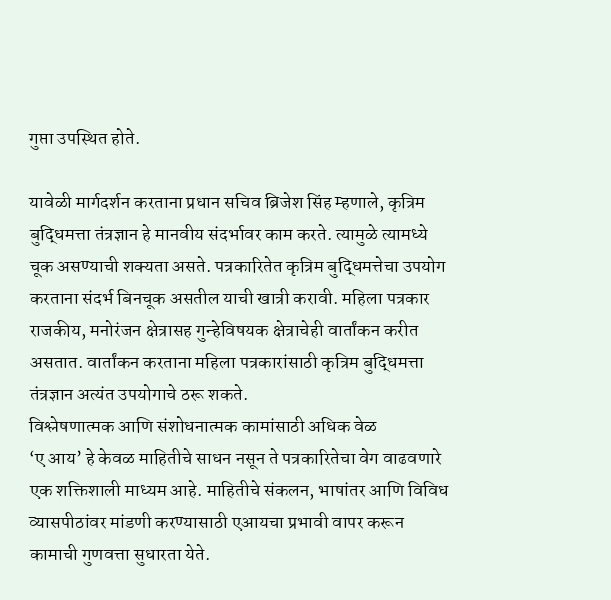गुप्ता उपस्थित होते.

यावेळी मार्गदर्शन करताना प्रधान सचिव ब्रिजेश सिंह म्हणाले, कृत्रिम बुद्धिमत्ता तंत्रज्ञान हे मानवीय संदर्भावर काम करते. त्यामुळे त्यामध्ये चूक असण्याची शक्यता असते. पत्रकारितेत कृत्रिम बुद्धिमत्तेचा उपयोग करताना संदर्भ बिनचूक असतील याची खात्री करावी. महिला पत्रकार राजकीय, मनोरंजन क्षेत्रासह गुन्हेविषयक क्षेत्राचेही वार्तांकन करीत असतात. वार्तांकन करताना महिला पत्रकारांसाठी कृत्रिम बुद्धिमत्ता तंत्रज्ञान अत्यंत उपयोगाचे ठरू शकते.
विश्लेषणात्मक आणि संशोधनात्मक कामांसाठी अधिक वेळ
‘ए आय’ हे केवळ माहितीचे साधन नसून ते पत्रकारितेचा वेग वाढवणारे एक शक्तिशाली माध्यम आहे. माहितीचे संकलन, भाषांतर आणि विविध व्यासपीठांवर मांडणी करण्यासाठी एआयचा प्रभावी वापर करून कामाची गुणवत्ता सुधारता येते.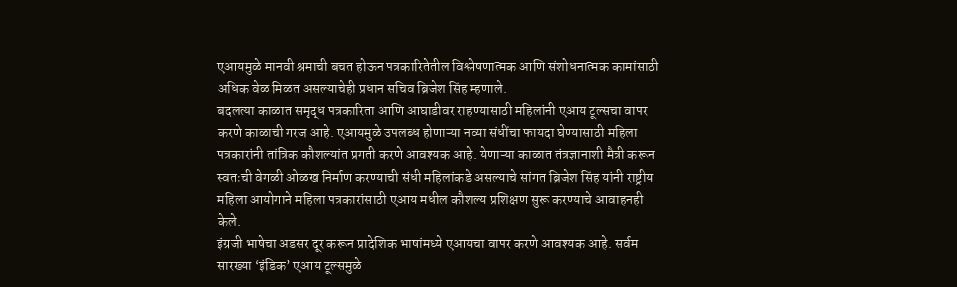एआयमुळे मानवी श्रमाची बचत होऊन पत्रकारितेतील विश्लेषणात्मक आणि संशोधनात्मक कामांसाठी अधिक वेळ मिळत असल्याचेही प्रधान सचिव ब्रिजेश सिंह म्हणाले.
बदलत्या काळात समृद्ध पत्रकारिता आणि आघाडीवर राहण्यासाठी महिलांनी एआय टूल्सचा वापर करणे काळाची गरज आहे. एआयमुळे उपलब्ध होणाऱ्या नव्या संधींचा फायदा घेण्यासाठी महिला पत्रकारांनी तांत्रिक कौशल्यांत प्रगती करणे आवश्यक आहे. येणाऱ्या काळात तंत्रज्ञानाशी मैत्री करून स्वतःची वेगळी ओळख निर्माण करण्याची संधी महिलांकडे असल्याचे सांगत ब्रिजेश सिंह यांनी राष्ट्रीय महिला आयोगाने महिला पत्रकारांसाठी एआय मधील कौशल्य प्रशिक्षण सुरू करण्याचे आवाहनही केले.
इंग्रजी भाषेचा अडसर दूर करून प्रादेशिक भाषांमध्ये एआयचा वापर करणे आवश्यक आहे. सर्वम सारख्या ‘इंडिक’ एआय टूल्समुळे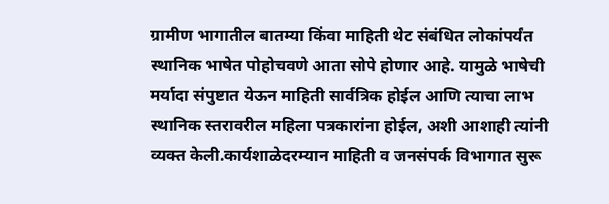ग्रामीण भागातील बातम्या किंवा माहिती थेट संबंधित लोकांपर्यंत स्थानिक भाषेत पोहोचवणे आता सोपे होणार आहे. यामुळे भाषेची मर्यादा संपुष्टात येऊन माहिती सार्वत्रिक होईल आणि त्याचा लाभ स्थानिक स्तरावरील महिला पत्रकारांना होईल, अशी आशाही त्यांनी व्यक्त केली.कार्यशाळेदरम्यान माहिती व जनसंपर्क विभागात सुरू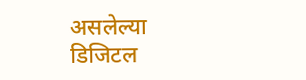असलेल्या डिजिटल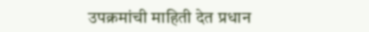उपक्रमांची माहिती देत प्रधान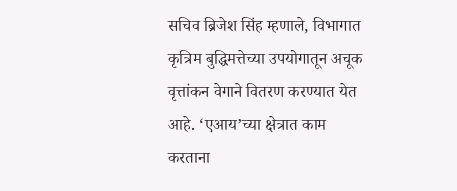सचिव ब्रिजेश सिंह म्हणाले, विभागात कृत्रिम बुद्धिमत्तेच्या उपयोगातून अचूक वृत्तांकन वेगाने वितरण करण्यात येत आहे. ‘एआय’च्या क्षेत्रात काम करताना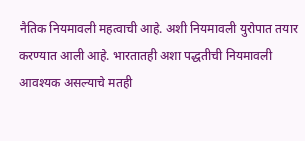नैतिक नियमावली महत्वाची आहे. अशी नियमावली युरोपात तयार करण्यात आली आहे. भारतातही अशा पद्धतीची नियमावली आवश्यक असल्याचे मतही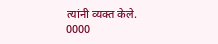त्यांनी व्यक्त केले.
0000